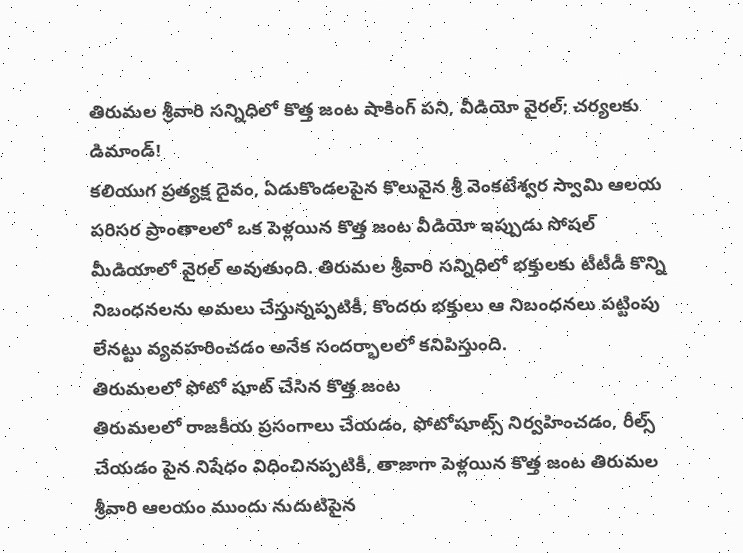తిరుమల శ్రీవారి సన్నిధిలో కొత్త జంట షాకింగ్ పని, వీడియో వైరల్; చర్యలకు డిమాండ్!
కలియుగ ప్రత్యక్ష దైవం, ఏడుకొండలపైన కొలువైన శ్రీ వెంకటేశ్వర స్వామి ఆలయ పరిసర ప్రాంతాలలో ఒక పెళ్లయిన కొత్త జంట వీడియో ఇప్పుడు సోషల్ మీడియాలో వైరల్ అవుతుంది. తిరుమల శ్రీవారి సన్నిధిలో భక్తులకు టీటీడీ కొన్ని నిబంధనలను అమలు చేస్తున్నప్పటికీ, కొందరు భక్తులు ఆ నిబంధనలు పట్టింపు లేనట్టు వ్యవహరించడం అనేక సందర్భాలలో కనిపిస్తుంది.
తిరుమలలో ఫోటో షూట్ చేసిన కొత్త జంట
తిరుమలలో రాజకీయ ప్రసంగాలు చేయడం, ఫోటోషూట్స్ నిర్వహించడం, రీల్స్ చేయడం పైన నిషేధం విధించినప్పటికీ, తాజాగా పెళ్లయిన కొత్త జంట తిరుమల శ్రీవారి ఆలయం ముందు నుదుటిపైన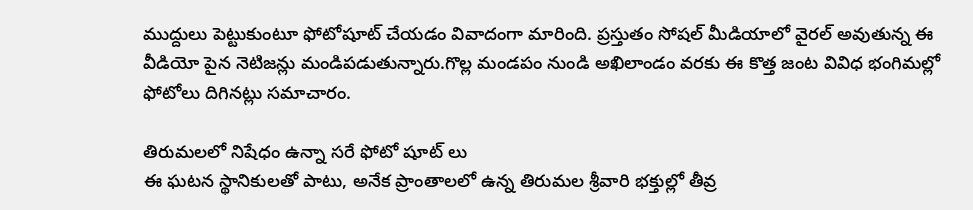ముద్దులు పెట్టుకుంటూ ఫోటోషూట్ చేయడం వివాదంగా మారింది. ప్రస్తుతం సోషల్ మీడియాలో వైరల్ అవుతున్న ఈ వీడియో పైన నెటిజన్లు మండిపడుతున్నారు.గొల్ల మండపం నుండి అఖిలాండం వరకు ఈ కొత్త జంట వివిధ భంగిమల్లో ఫోటోలు దిగినట్లు సమాచారం.

తిరుమలలో నిషేధం ఉన్నా సరే ఫోటో షూట్ లు
ఈ ఘటన స్థానికులతో పాటు, అనేక ప్రాంతాలలో ఉన్న తిరుమల శ్రీవారి భక్తుల్లో తీవ్ర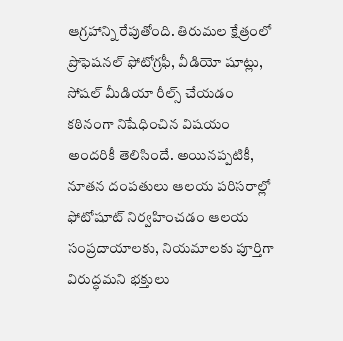ఆగ్రహాన్ని రేపుతోంది. తిరుమల క్షేత్రంలో ప్రొఫెషనల్ ఫోటోగ్రఫీ, వీడియో షూట్లు, సోషల్ మీడియా రీల్స్ చేయడం కఠినంగా నిషేధించిన విషయం అందరికీ తెలిసిందే. అయినప్పటికీ, నూతన దంపతులు ఆలయ పరిసరాల్లో ఫోటోషూట్ నిర్వహించడం ఆలయ సంప్రదాయాలకు, నియమాలకు పూర్తిగా విరుద్ధమని భక్తులు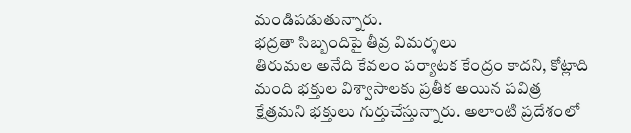మండిపడుతున్నారు.
భద్రతా సిబ్బందిపై తీవ్ర విమర్శలు
తిరుమల అనేది కేవలం పర్యాటక కేంద్రం కాదని, కోట్లాది మంది భక్తుల విశ్వాసాలకు ప్రతీక అయిన పవిత్ర క్షేత్రమని భక్తులు గుర్తుచేస్తున్నారు. అలాంటి ప్రదేశంలో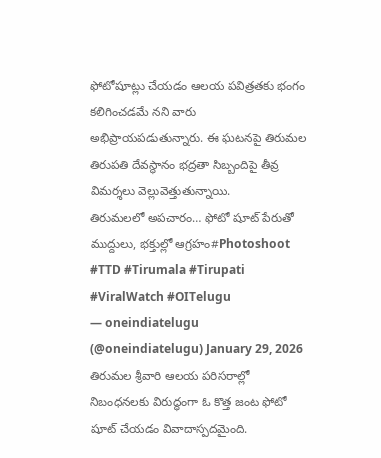ఫోటోషూట్లు చేయడం ఆలయ పవిత్రతకు భంగం కలిగించడమే నని వారు అభిప్రాయపడుతున్నారు. ఈ ఘటనపై తిరుమల తిరుపతి దేవస్థానం భద్రతా సిబ్బందిపై తీవ్ర విమర్శలు వెల్లువెత్తుతున్నాయి.
తిరుమలలో అపచారం… ఫోటో షూట్ పేరుతో ముద్దులు, భక్తుల్లో ఆగ్రహం#Photoshoot #TTD #Tirumala #Tirupati #ViralWatch #OITelugu
— oneindiatelugu (@oneindiatelugu) January 29, 2026
తిరుమల శ్రీవారి ఆలయ పరిసరాల్లో నిబంధనలకు విరుద్ధంగా ఓ కొత్త జంట ఫోటో షూట్ చేయడం వివాదాస్పదమైంది.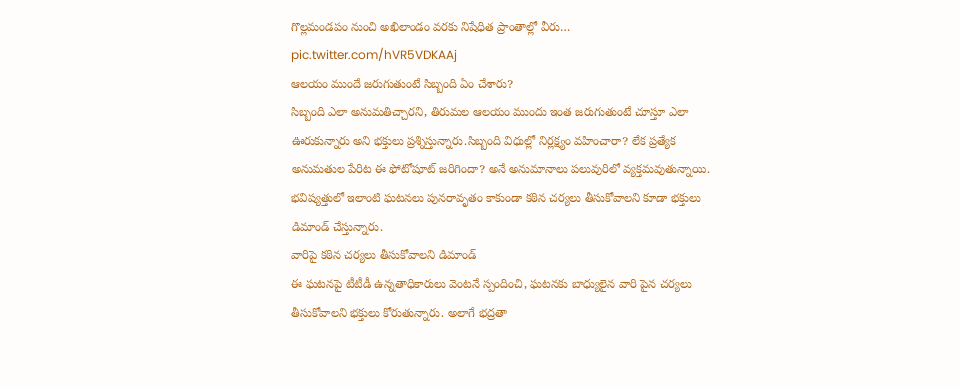గొల్లమండపం నుంచి అఖిలాండం వరకు నిషేధిత ప్రాంతాల్లో వీరు… pic.twitter.com/hVR5VDKAAj
ఆలయం ముందే జరుగుతుంటే సిబ్బంది ఏం చేశారు?
సిబ్బంది ఎలా అనుమతిచ్చారని, తిరుమల ఆలయం ముందు ఇంత జరుగుతుంటే చూస్తూ ఎలా ఊరుకున్నారు అని భక్తులు ప్రశ్నిస్తున్నారు.సిబ్బంది విధుల్లో నిర్లక్ష్యం వహించారా? లేక ప్రత్యేక అనుమతుల పేరిట ఈ ఫోటోషూట్ జరిగిందా? అనే అనుమానాలు పలువురిలో వ్యక్తమవుతున్నాయి. భవిష్యత్తులో ఇలాంటి ఘటనలు పునరావృతం కాకుండా కఠిన చర్యలు తీసుకోవాలని కూడా భక్తులు డిమాండ్ చేస్తున్నారు.
వారిపై కఠిన చర్యలు తీసుకోవాలని డిమాండ్
ఈ ఘటనపై టీటీడీ ఉన్నతాధికారులు వెంటనే స్పందించి, ఘటనకు బాధ్యులైన వారి పైన చర్యలు తీసుకోవాలని భక్తులు కోరుతున్నారు. అలాగే భద్రతా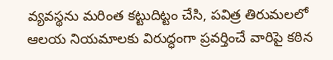వ్యవస్థను మరింత కట్టుదిట్టం చేసి, పవిత్ర తిరుమలలో ఆలయ నియమాలకు విరుద్ధంగా ప్రవర్తించే వారిపై కఠిన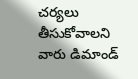చర్యలు తీసుకోవాలని వారు డిమాండ్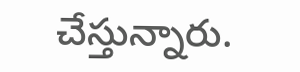చేస్తున్నారు.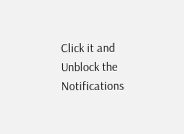Click it and Unblock the Notifications